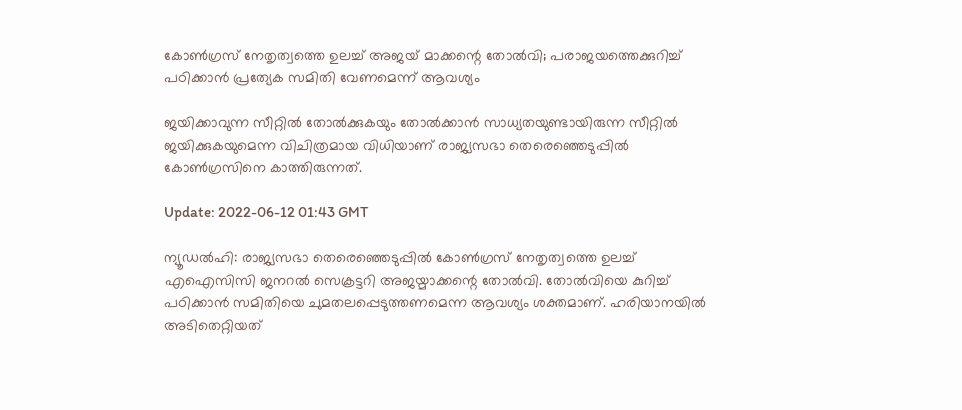കോൺഗ്രസ് നേതൃത്വത്തെ ഉലച്ച് അജയ് മാക്കന്റെ തോൽവി; പരാജയത്തെക്കുറിച്ച് പഠിക്കാൻ പ്രത്യേക സമിതി വേണമെന്ന് ആവശ്യം

ജയിക്കാവുന്ന സീറ്റിൽ തോൽക്കുകയും തോൽക്കാൻ സാധ്യതയുണ്ടായിരുന്ന സീറ്റിൽ ജയിക്കുകയുമെന്ന വിചിത്രമായ വിധിയാണ് രാജ്യസഭാ തെരെഞ്ഞെടുപ്പിൽ കോൺഗ്രസിനെ കാത്തിരുന്നത്.

Update: 2022-06-12 01:43 GMT

ന്യൂഡൽഹി: രാജ്യസഭാ തെരെഞ്ഞെടുപ്പിൽ കോൺഗ്രസ് നേതൃത്വത്തെ ഉലച്ച് എഐസിസി ജനറൽ സെക്രട്ടറി അജയ്മാക്കന്റെ തോൽവി. തോൽവിയെ കുറിച്ച് പഠിക്കാൻ സമിതിയെ ചുമതലപ്പെടുത്തണമെന്ന ആവശ്യം ശക്തമാണ്. ഹരിയാനയിൽ അടിതെറ്റിയത്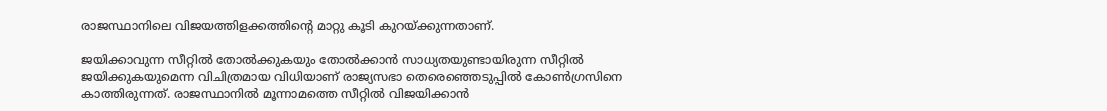രാജസ്ഥാനിലെ വിജയത്തിളക്കത്തിന്റെ മാറ്റു കൂടി കുറയ്ക്കുന്നതാണ്.

ജയിക്കാവുന്ന സീറ്റിൽ തോൽക്കുകയും തോൽക്കാൻ സാധ്യതയുണ്ടായിരുന്ന സീറ്റിൽ ജയിക്കുകയുമെന്ന വിചിത്രമായ വിധിയാണ് രാജ്യസഭാ തെരെഞ്ഞെടുപ്പിൽ കോൺഗ്രസിനെ കാത്തിരുന്നത്. രാജസ്ഥാനിൽ മൂന്നാമത്തെ സീറ്റിൽ വിജയിക്കാൻ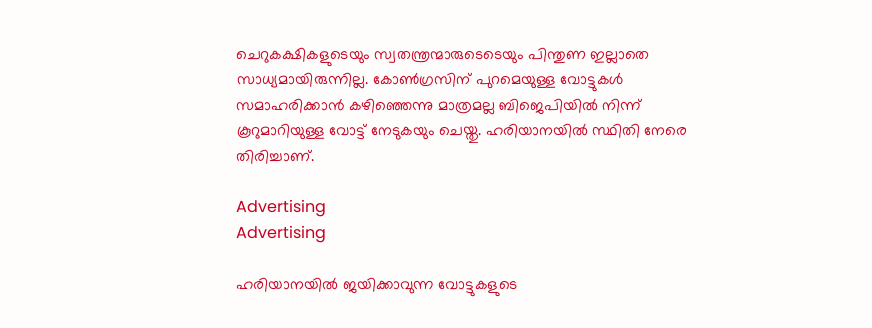ചെറുകക്ഷികളുടെയും സ്വതന്ത്രന്മാരുടെടെയും പിന്തുണ ഇല്ലാതെ സാധ്യമായിരുന്നില്ല. കോൺഗ്രസിന് പുറമെയുള്ള വോട്ടുകൾ സമാഹരിക്കാൻ കഴിഞ്ഞെന്നു മാത്രമല്ല ബിജെപിയിൽ നിന്ന് കൂറുമാറിയുള്ള വോട്ട് നേടുകയും ചെയ്തു. ഹരിയാനയിൽ സ്ഥിതി നേരെ തിരിച്ചാണ്.

Advertising
Advertising

ഹരിയാനയിൽ ജയിക്കാവുന്ന വോട്ടുകളുടെ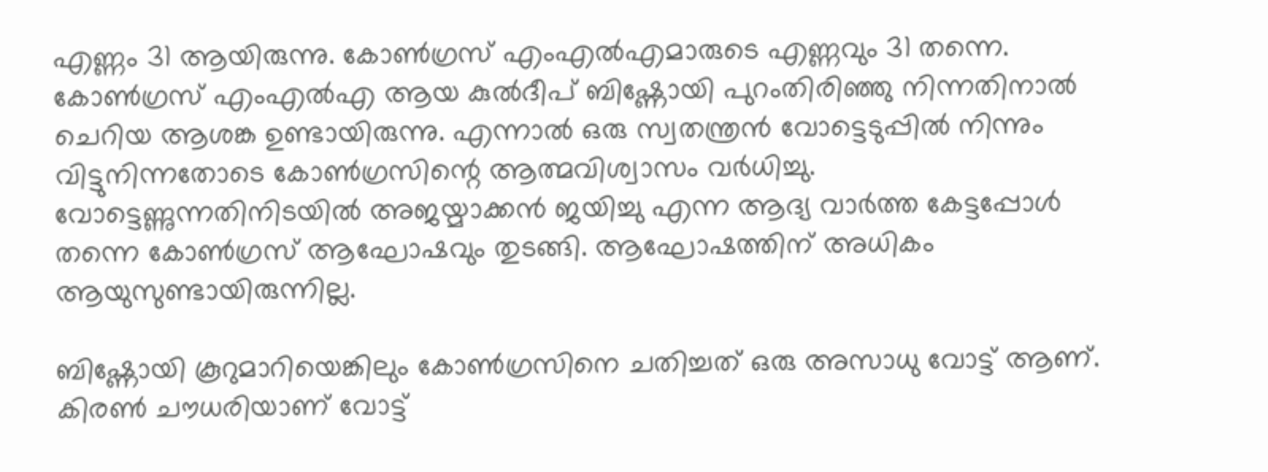എണ്ണം 31 ആയിരുന്നു. കോൺഗ്രസ് എംഎൽഎമാരുടെ എണ്ണവും 31 തന്നെ. കോൺഗ്രസ് എംഎൽഎ ആയ കുൽദീപ് ബിഷ്ണോയി പുറംതിരിഞ്ഞു നിന്നതിനാൽ ചെറിയ ആശങ്ക ഉണ്ടായിരുന്നു. എന്നാൽ ഒരു സ്വതന്ത്രൻ വോട്ടെടുപ്പിൽ നിന്നും വിട്ടുനിന്നതോടെ കോൺഗ്രസിന്റെ ആത്മവിശ്വാസം വർധിച്ചു. വോട്ടെണ്ണുന്നതിനിടയിൽ അജയ്മാക്കൻ ജയിച്ചു എന്ന ആദ്യ വാർത്ത കേട്ടപ്പോൾ തന്നെ കോൺഗ്രസ് ആഘോഷവും തുടങ്ങി. ആഘോഷത്തിന് അധികം ആയുസുണ്ടായിരുന്നില്ല.

ബിഷ്ണോയി കൂറുമാറിയെങ്കിലും കോൺഗ്രസിനെ ചതിച്ചത് ഒരു അസാധു വോട്ട് ആണ്. കിരൺ ചൗധരിയാണ് വോട്ട്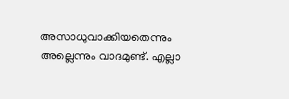അസാധുവാക്കിയതെന്നും അല്ലെന്നും വാദമുണ്ട്. എല്ലാ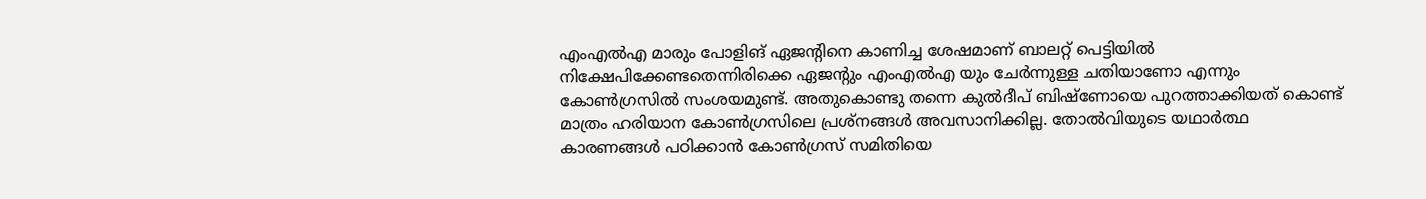എംഎൽഎ മാരും പോളിങ് ഏജന്റിനെ കാണിച്ച ശേഷമാണ് ബാലറ്റ് പെട്ടിയിൽ നിക്ഷേപിക്കേണ്ടതെന്നിരിക്കെ ഏജന്റും എംഎൽഎ യും ചേർന്നുള്ള ചതിയാണോ എന്നും കോൺഗ്രസിൽ സംശയമുണ്ട്. അതുകൊണ്ടു തന്നെ കുൽദീപ് ബിഷ്‌ണോയെ പുറത്താക്കിയത് കൊണ്ട് മാത്രം ഹരിയാന കോൺഗ്രസിലെ പ്രശ്‌നങ്ങൾ അവസാനിക്കില്ല. തോൽവിയുടെ യഥാർത്ഥ കാരണങ്ങൾ പഠിക്കാൻ കോൺഗ്രസ് സമിതിയെ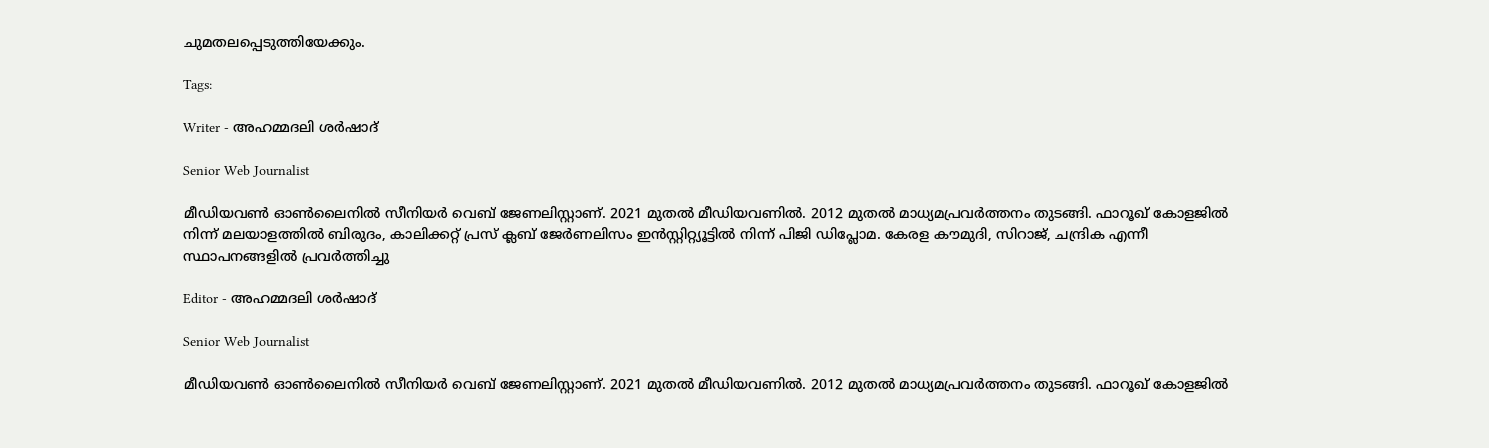ചുമതലപ്പെടുത്തിയേക്കും.

Tags:

Writer - അഹമ്മദലി ശര്‍ഷാദ്

Senior Web Journalist

മീഡിയവൺ ഓൺലൈനിൽ സീനിയർ വെബ് ജേണലിസ്റ്റാണ്. 2021 മുതൽ മീഡിയവണിൽ. 2012 മുതൽ മാധ്യമപ്രവർത്തനം തുടങ്ങി. ഫാറൂഖ് കോളജിൽ നിന്ന് മലയാളത്തിൽ ബിരുദം, കാലിക്കറ്റ് പ്രസ് ക്ലബ് ജേർണലിസം ഇൻസ്റ്റിറ്റ്യൂട്ടിൽ നിന്ന് പിജി ഡിപ്ലോമ. കേരള കൗമുദി, സിറാജ്, ചന്ദ്രിക എന്നീ സ്ഥാപനങ്ങളിൽ പ്രവർത്തിച്ചു

Editor - അഹമ്മദലി ശര്‍ഷാദ്

Senior Web Journalist

മീഡിയവൺ ഓൺലൈനിൽ സീനിയർ വെബ് ജേണലിസ്റ്റാണ്. 2021 മുതൽ മീഡിയവണിൽ. 2012 മുതൽ മാധ്യമപ്രവർത്തനം തുടങ്ങി. ഫാറൂഖ് കോളജിൽ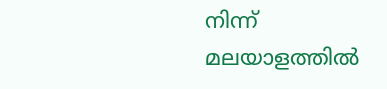നിന്ന് മലയാളത്തിൽ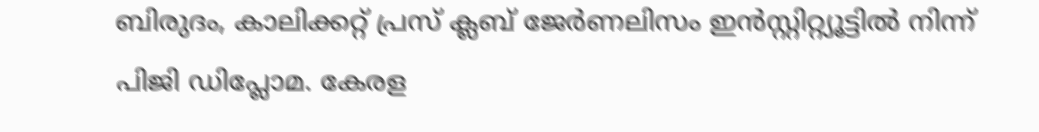ബിരുദം, കാലിക്കറ്റ് പ്രസ് ക്ലബ് ജേർണലിസം ഇൻസ്റ്റിറ്റ്യൂട്ടിൽ നിന്ന് പിജി ഡിപ്ലോമ. കേരള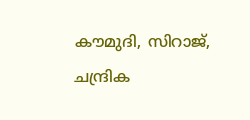കൗമുദി, സിറാജ്, ചന്ദ്രിക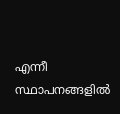എന്നീ സ്ഥാപനങ്ങളിൽ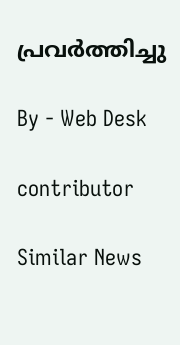പ്രവർത്തിച്ചു

By - Web Desk

contributor

Similar News